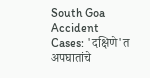South Goa Accident Cases: 'दक्षिणे'त अपघातांचे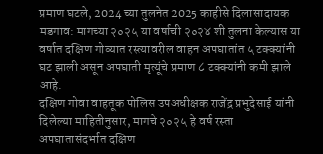प्रमाण घटले, 2024 च्या तुलनेत 2025 काहीसे दिलासादायक
मडगाव: मागच्या २०२५ या वर्षाची २०२४ शी तुलना केल्यास या वर्षात दक्षिण गोव्यात रस्त्यावरील वाहन अपघातांत ५ टक्क्यांनी घट झाली असून अपघाती मृत्यूंचे प्रमाण ८ टक्क्यांनी कमी झाले आहे.
दक्षिण गोवा वाहतूक पोलिस उपअधीक्षक राजेंद्र प्रभुदेसाई यांनी दिलेल्या माहितीनुसार, मागचे २०२५ हे वर्ष रस्ता अपघातासंदर्भात दक्षिण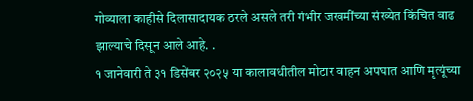गोव्याला काहीसे दिलासादायक ठरले असले तरी गंभीर जखमींच्या संख्येत किंचित वाढ झाल्याचे दिसून आले आहे. .
१ जानेवारी ते ३१ डिसेंबर २०२५ या कालावधीतील मोटार वाहन अपघात आणि मृत्यूंच्या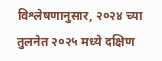विश्लेषणानुसार, २०२४ च्या तुलनेत २०२५ मध्ये दक्षिण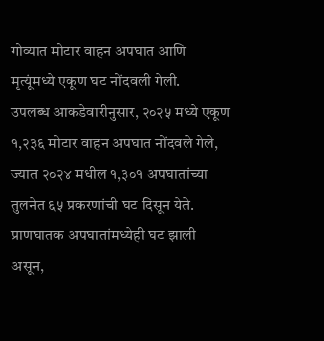गोव्यात मोटार वाहन अपघात आणि मृत्यूंमध्ये एकूण घट नोंदवली गेली.
उपलब्ध आकडेवारीनुसार, २०२५ मध्ये एकूण १,२३६ मोटार वाहन अपघात नोंदवले गेले, ज्यात २०२४ मधील १,३०१ अपघातांच्या तुलनेत ६५ प्रकरणांची घट दिसून येते. प्राणघातक अपघातांमध्येही घट झाली असून,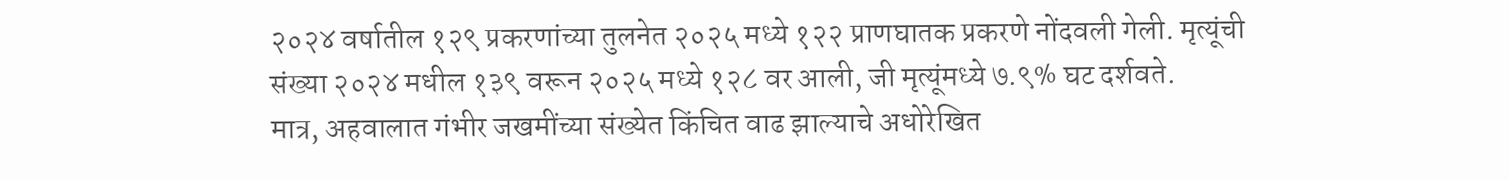२०२४ वर्षातील १२९ प्रकरणांच्या तुलनेत २०२५ मध्ये १२२ प्राणघातक प्रकरणे नोंदवली गेली. मृत्यूंची संख्या २०२४ मधील १३९ वरून २०२५ मध्ये १२८ वर आली, जी मृत्यूंमध्ये ७.९% घट दर्शवते.
मात्र, अहवालात गंभीर जखमींच्या संख्येत किंचित वाढ झाल्याचे अधोरेखित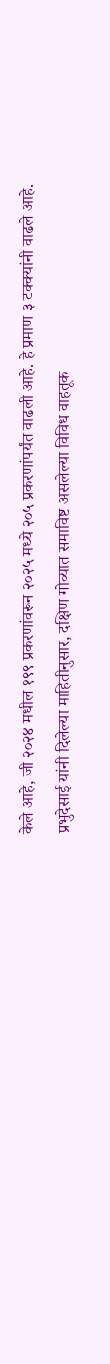केले आहे, जी २०२४ मधील १९९ प्रकरणांवरून २०२५ मध्ये २०५ प्रकरणांपर्यंत वाढली आहे. हे प्रमाण ३ टक्क्यांनी वाढले आहे.
प्रभुदेसाई यांनी दिलेल्या माहितीनुसार, दक्षिण गोव्यात समाविष्ट असलेल्या विविध वाहतूक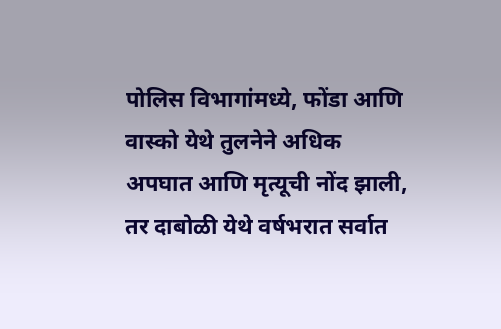पोलिस विभागांमध्ये, फोंडा आणि वास्को येथे तुलनेने अधिक अपघात आणि मृत्यूची नोंद झाली, तर दाबोळी येथे वर्षभरात सर्वात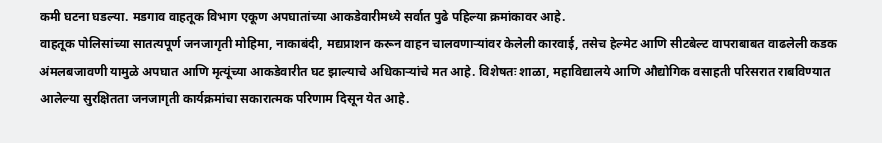कमी घटना घडल्या. मडगाव वाहतूक विभाग एकूण अपघातांच्या आकडेवारीमध्ये सर्वात पुढे पहिल्या क्रमांकावर आहे.
वाहतूक पोलिसांच्या सातत्यपूर्ण जनजागृती मोहिमा, नाकाबंदी, मद्यप्राशन करून वाहन चालवणाऱ्यांवर केलेली कारवाई, तसेच हेल्मेट आणि सीटबेल्ट वापराबाबत वाढलेली कडक अंमलबजावणी यामुळे अपघात आणि मृत्यूंच्या आकडेवारीत घट झाल्याचे अधिकाऱ्यांचे मत आहे. विशेषतः शाळा, महाविद्यालये आणि औद्योगिक वसाहती परिसरात राबविण्यात आलेल्या सुरक्षितता जनजागृती कार्यक्रमांचा सकारात्मक परिणाम दिसून येत आहे.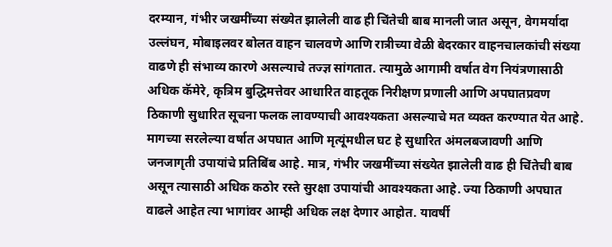दरम्यान, गंभीर जखमींच्या संख्येत झालेली वाढ ही चिंतेची बाब मानली जात असून, वेगमर्यादा उल्लंघन, मोबाइलवर बोलत वाहन चालवणे आणि रात्रीच्या वेळी बेदरकार वाहनचालकांची संख्या वाढणे ही संभाव्य कारणे असल्याचे तज्ज्ञ सांगतात. त्यामुळे आगामी वर्षात वेग नियंत्रणासाठी अधिक कॅमेरे, कृत्रिम बुद्धिमत्तेवर आधारित वाहतूक निरीक्षण प्रणाली आणि अपघातप्रवण ठिकाणी सुधारित सूचना फलक लावण्याची आवश्यकता असल्याचे मत व्यक्त करण्यात येत आहे.
मागच्या सरलेल्या वर्षात अपघात आणि मृत्यूंमधील घट हे सुधारित अंमलबजावणी आणि जनजागृती उपायांचे प्रतिबिंब आहे. मात्र, गंभीर जखमींच्या संख्येत झालेली वाढ ही चिंतेची बाब असून त्यासाठी अधिक कठोर रस्ते सुरक्षा उपायांची आवश्यकता आहे. ज्या ठिकाणी अपघात वाढले आहेत त्या भागांवर आम्ही अधिक लक्ष देणार आहोत. यावर्षी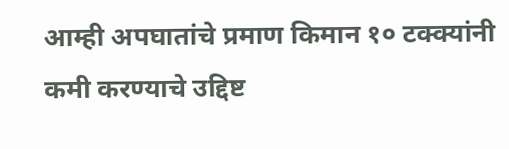आम्ही अपघातांचे प्रमाण किमान १० टक्क्यांनी कमी करण्याचे उद्दिष्ट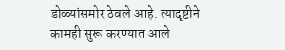डोळ्यांसमोर ठेवले आहे. त्यादृष्टीने कामही सुरू करण्यात आले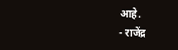आहे.
- राजेंद्र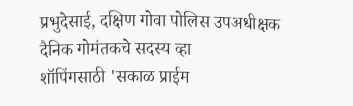प्रभुदेसाई, दक्षिण गोवा पोलिस उपअधीक्षक
दैनिक गोमंतकचे सदस्य व्हा
शॉपिंगसाठी 'सकाळ प्राईम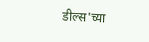डील्स'च्या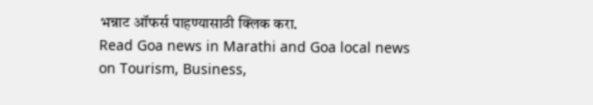भन्नाट ऑफर्स पाहण्यासाठी क्लिक करा.
Read Goa news in Marathi and Goa local news on Tourism, Business,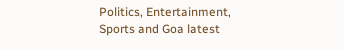Politics, Entertainment, Sports and Goa latest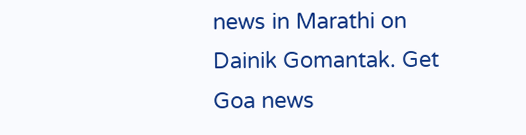news in Marathi on Dainik Gomantak. Get Goa news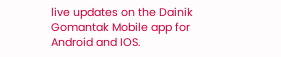live updates on the Dainik Gomantak Mobile app for Android and IOS.